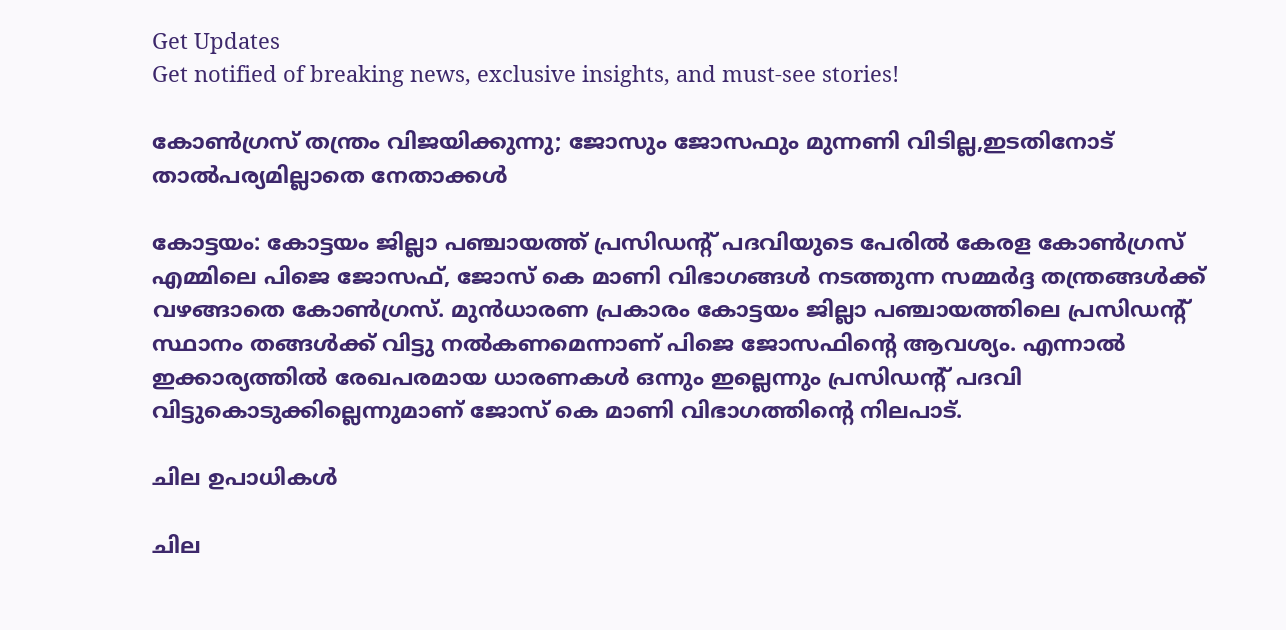Get Updates
Get notified of breaking news, exclusive insights, and must-see stories!

കോണ്‍ഗ്രസ് തന്ത്രം വിജയിക്കുന്നു; ജോസും ജോസഫും മുന്നണി വിടില്ല,ഇടതിനോട് താല്‍പര്യമില്ലാതെ നേതാക്കള്‍

കോട്ടയം: കോട്ടയം ജില്ലാ പഞ്ചായത്ത് പ്രസിഡന്‍റ് പദവിയുടെ പേരില്‍ കേരള കോണ്‍ഗ്രസ് എമ്മിലെ പിജെ ജോസഫ്, ജോസ് കെ മാണി വിഭാഗങ്ങള്‍ നടത്തുന്ന സമ്മര്‍ദ്ദ തന്ത്രങ്ങള്‍ക്ക് വഴങ്ങാതെ കോണ്‍ഗ്രസ്. മുന്‍ധാരണ പ്രകാരം കോട്ടയം ജില്ലാ പഞ്ചായത്തിലെ പ്രസിഡന്‍റ് സ്ഥാനം തങ്ങള്‍ക്ക് വിട്ടു നല്‍കണമെന്നാണ് പിജെ ജോസഫിന്‍റെ ആവശ്യം. എന്നാല്‍ ഇക്കാര്യത്തില്‍ രേഖപരമായ ധാരണകള്‍ ഒന്നും ഇല്ലെന്നും പ്രസിഡന്‍റ് പദവി വിട്ടുകൊടുക്കില്ലെന്നുമാണ് ജോസ് കെ മാണി വിഭാഗത്തിന്‍റെ നിലപാട്.

ചില ഉപാധികള്‍

ചില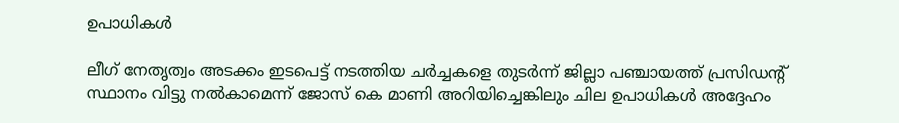ഉപാധികള്‍

ലീഗ് നേതൃത്വം അടക്കം ഇടപെട്ട് നടത്തിയ ചര്‍ച്ചകളെ തുടര്‍ന്ന് ജില്ലാ പഞ്ചായത്ത് പ്രസിഡന്‍റ് സ്ഥാനം വിട്ടു നല്‍കാമെന്ന് ജോസ് കെ മാണി അറിയിച്ചെങ്കിലും ചില ഉപാധികള്‍ അദ്ദേഹം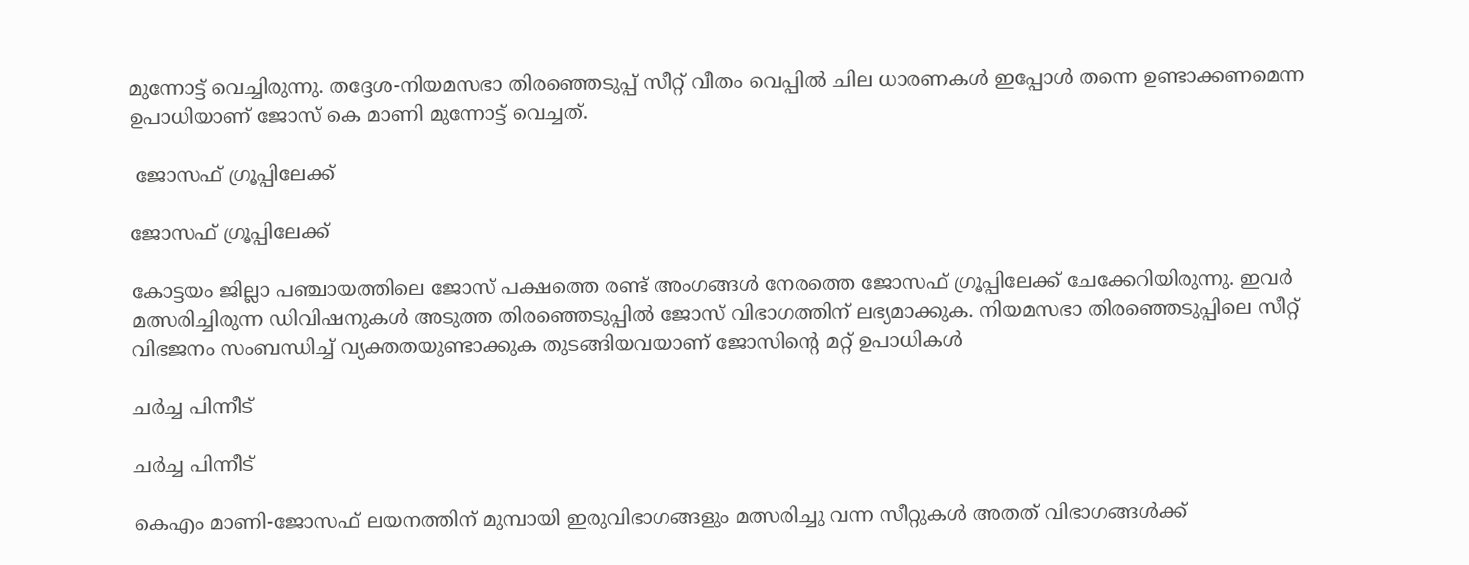മുന്നോട്ട് വെച്ചിരുന്നു. തദ്ദേശ-നിയമസഭാ തിരഞ്ഞെടുപ്പ് സീറ്റ് വീതം വെപ്പില്‍ ചില ധാരണകള്‍ ഇപ്പോള്‍ തന്നെ ഉണ്ടാക്കണമെന്ന ഉപാധിയാണ് ജോസ് കെ മാണി മുന്നോട്ട് വെച്ചത്.

 ജോസഫ് ഗ്രൂപ്പിലേക്ക്

ജോസഫ് ഗ്രൂപ്പിലേക്ക്

കോട്ടയം ജില്ലാ പഞ്ചായത്തിലെ ജോസ് പക്ഷത്തെ രണ്ട് അംഗങ്ങള്‍ നേരത്തെ ജോസഫ് ഗ്രൂപ്പിലേക്ക് ചേക്കേറിയിരുന്നു. ഇവര്‍ മത്സരിച്ചിരുന്ന ഡിവിഷനുകള്‍ അടുത്ത തിരഞ്ഞെടുപ്പില്‍ ജോസ് വിഭാഗത്തിന് ലഭ്യമാക്കുക. നിയമസഭാ തിരഞ്ഞെടുപ്പിലെ സീറ്റ് വിഭജനം സംബന്ധിച്ച് വ്യക്തതയുണ്ടാക്കുക തുടങ്ങിയവയാണ് ജോസിന്‍റെ മറ്റ് ഉപാധികള്‍

ചര്‍ച്ച പിന്നീട്

ചര്‍ച്ച പിന്നീട്

കെഎം മാണി-ജോസഫ് ലയനത്തിന് മുമ്പായി ഇരുവിഭാഗങ്ങളും മത്സരിച്ചു വന്ന സീറ്റുകള്‍ അതത് വിഭാഗങ്ങള്‍ക്ക്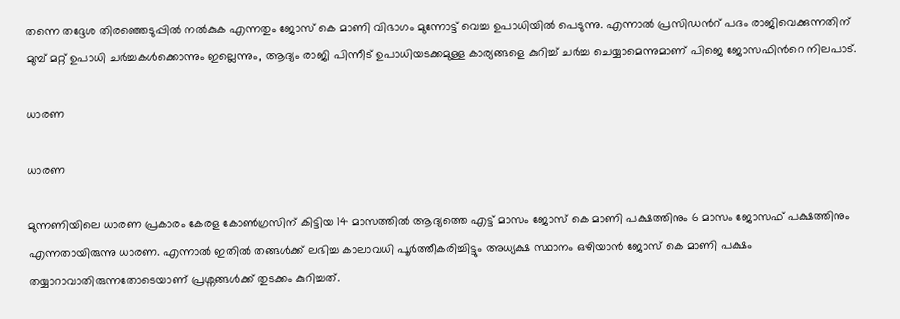തന്നെ തദ്ദേശ തിരഞ്ഞെടുപ്പില്‍ നല്‍കുക എന്നതും ജോസ് കെ മാണി വിഭാഗം മുന്നോട്ട് വെച്ച ഉപാധിയില്‍ പെടുന്നു. എന്നാല്‍ പ്രസിഡന്‍റ് പദം രാജിവെക്കുന്നതിന് മുമ്പ് മറ്റ് ഉപാധി ചര്‍ച്ചകള്‍ക്കൊന്നും ഇല്ലെന്നും, ആദ്യം രാജി പിന്നീട് ഉപാധിയടക്കമുള്ള കാര്യങ്ങളെ കുറിച്ച് ചര്‍ച്ച ചെയ്യാമെന്നുമാണ് പിജെ ജോസഫിന്‍റെ നിലപാട്.

ധാരണ

ധാരണ

മുന്നണിയിലെ ധാരണ പ്രകാരം കേരള കോണ്‍ഗ്രസിന് കിട്ടിയ 14 മാസത്തില്‍ ആദ്യത്തെ എട്ട് മാസം ജോസ് കെ മാണി പക്ഷത്തിനും 6 മാസം ജോസഫ് പക്ഷത്തിനും എന്നതായിരുന്നു ധാരണ. എന്നാല്‍ ഇതില്‍ തങ്ങള്‍ക്ക് ലഭിച്ച കാലാവധി പൂര്‍ത്തീകരിച്ചിട്ടും അധ്യക്ഷ സ്ഥാനം ഒഴിയാന്‍ ജോസ് കെ മാണി പക്ഷം തയ്യാറാവാതിരുന്നതോടെയാണ് പ്രശ്നങ്ങള്‍ക്ക് തുടക്കം കുറിച്ചത്.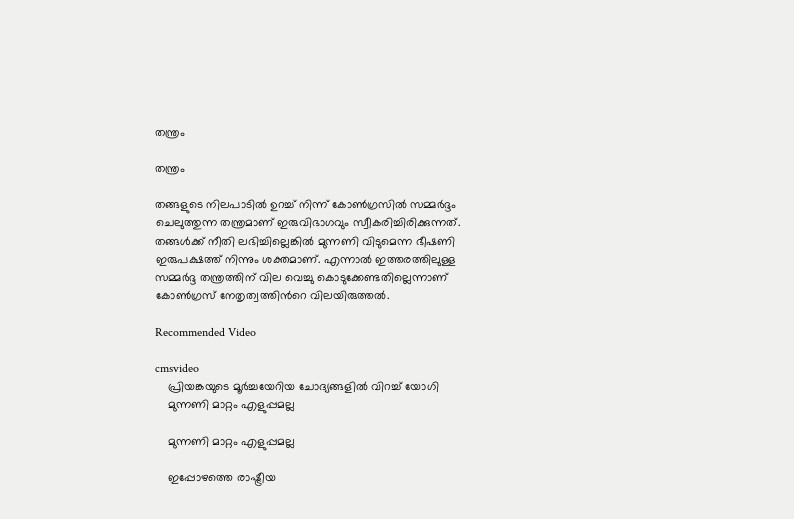തന്ത്രം

തന്ത്രം

തങ്ങളുടെ നിലപാടില്‍ ഉറച്ച് നിന്ന് കോണ്‍ഗ്രസില്‍ സമ്മര്‍ദ്ദം ചെലുത്തുന്ന തന്ത്രമാണ് ഇരുവിഭാഗവും സ്വീകരിച്ചിരിക്കുന്നത്. തങ്ങള്‍ക്ക് നീതി ലഭിച്ചില്ലെങ്കില്‍ മുന്നണി വിടുമെന്ന ഭീഷണി ഇരുപക്ഷത്ത് നിന്നും ശക്തമാണ്. എന്നാല്‍ ഇത്തരത്തിലുള്ള സമ്മര്‍ദ്ദ തന്ത്രത്തിന് വില വെച്ചു കൊടുക്കേണ്ടതില്ലെന്നാണ് കോണ്‍ഗ്രസ് നേതൃത്വത്തിന്‍റെ വിലയിരുത്തല്‍.

Recommended Video

cmsvideo
    പ്രിയങ്കയുടെ മൂര്‍ച്ചയേറിയ ചോദ്യങ്ങളില്‍ വിറച്ച് യോഗി
    മുന്നണി മാറ്റം എളുപ്പമല്ല

    മുന്നണി മാറ്റം എളുപ്പമല്ല

    ഇപ്പോഴത്തെ രാഷ്ട്രീയ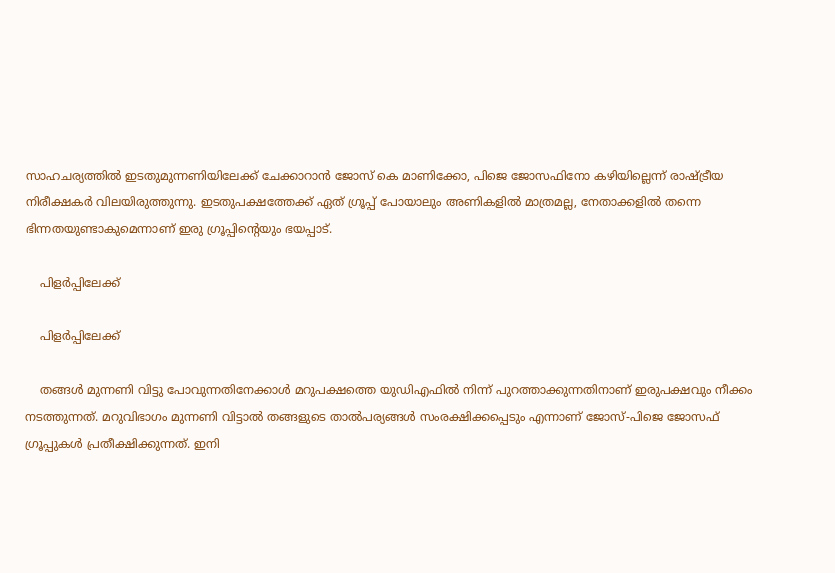സാഹചര്യത്തില്‍ ഇടതുമുന്നണിയിലേക്ക് ചേക്കാറാന്‍ ജോസ് കെ മാണിക്കോ, പിജെ ജോസഫിനോ കഴിയില്ലെന്ന് രാഷ്ട്രീയ നിരീക്ഷകര്‍ വിലയിരുത്തുന്നു. ഇടതുപക്ഷത്തേക്ക് ഏത് ഗ്രൂപ്പ് പോയാലും അണികളില്‍ മാത്രമല്ല, നേതാക്കളില്‍ തന്നെ ഭിന്നതയുണ്ടാകുമെന്നാണ് ഇരു ഗ്രൂപ്പിന്‍റെയും ഭയപ്പാട്.

    പിളര്‍പ്പിലേക്ക്

    പിളര്‍പ്പിലേക്ക്

    തങ്ങള്‍ മുന്നണി വിട്ടു പോവുന്നതിനേക്കാള്‍ മറുപക്ഷത്തെ യുഡിഎഫില്‍ നിന്ന് പുറത്താക്കുന്നതിനാണ് ഇരുപക്ഷവും നീക്കം നടത്തുന്നത്. മറുവിഭാഗം മുന്നണി വിട്ടാല്‍ തങ്ങളുടെ താല്‍പര്യങ്ങള്‍ സംരക്ഷിക്കപ്പെടും എന്നാണ് ജോസ്-പിജെ ജോസഫ് ഗ്രൂപ്പുകള്‍ പ്രതീക്ഷിക്കുന്നത്. ഇനി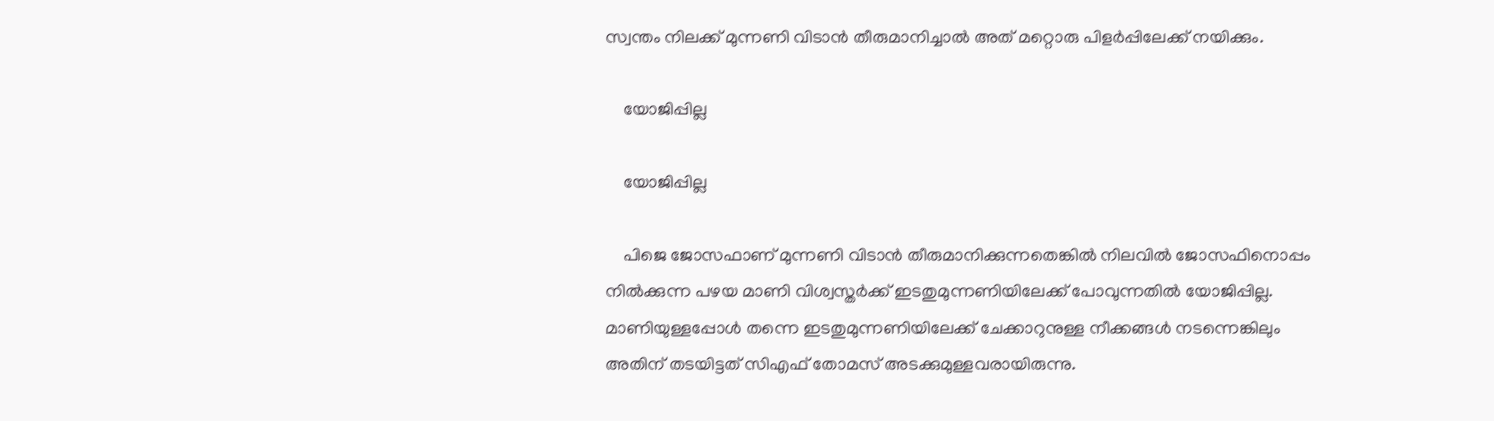സ്വന്തം നിലക്ക് മുന്നണി വിടാന്‍ തീരുമാനിച്ചാല്‍ അത് മറ്റൊരു പിളര്‍പ്പിലേക്ക് നയിക്കും.

    യോജിപ്പില്ല

    യോജിപ്പില്ല

    പിജെ ജോസഫാണ് മുന്നണി വിടാന്‍ തീരുമാനിക്കുന്നതെങ്കില്‍ നിലവില്‍ ജോസഫിനൊപ്പം നില്‍ക്കുന്ന പഴയ മാണി വിശ്വസ്തര്‍ക്ക് ഇടതുമുന്നണിയിലേക്ക് പോവുന്നതില്‍ യോജിപ്പില്ല. മാണിയുള്ളപ്പോള്‍ തന്നെ ഇടതുമുന്നണിയിലേക്ക് ചേക്കാറുനുള്ള നീക്കങ്ങള്‍ നടന്നെങ്കിലും അതിന് തടയിട്ടത് സിഎഫ് തോമസ് അടക്കുമുള്ളവരായിരുന്നു.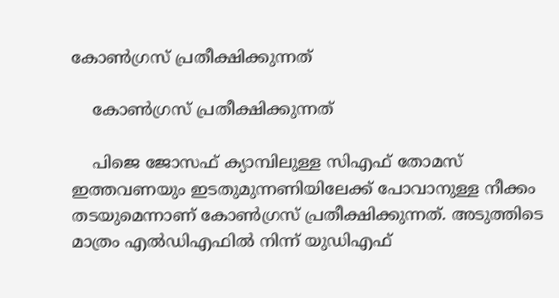കോണ്‍ഗ്രസ് പ്രതീക്ഷിക്കുന്നത്

    കോണ്‍ഗ്രസ് പ്രതീക്ഷിക്കുന്നത്

    പിജെ ജോസഫ് ക്യാമ്പിലുള്ള സിഎഫ് തോമസ് ഇത്തവണയും ഇടതുമുന്നണിയിലേക്ക് പോവാനുള്ള നീക്കം തടയുമെന്നാണ് കോണ്‍ഗ്രസ് പ്രതീക്ഷിക്കുന്നത്. അടുത്തിടെ മാത്രം എല്‍ഡിഎഫില്‍ നിന്ന് യുഡിഎഫ്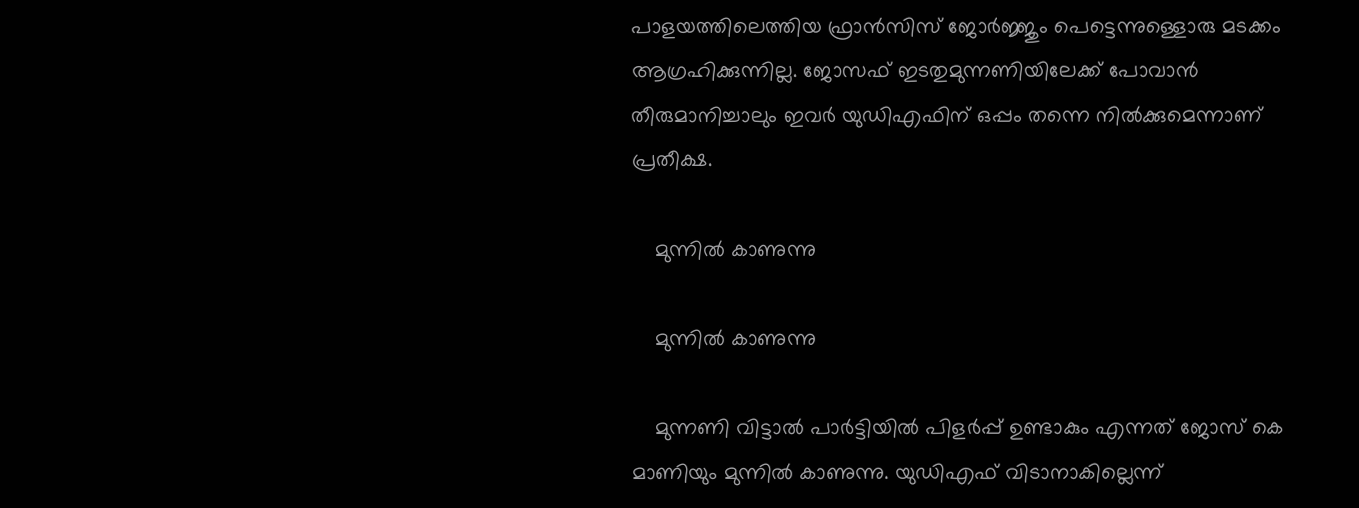പാളയത്തിലെത്തിയ ഫ്രാന്‍സിസ് ജോര്‍ജ്ജും പെട്ടെന്നുള്ളൊരു മടക്കം ആഗ്രഹിക്കുന്നില്ല. ജോസഫ് ഇടതുമുന്നണിയിലേക്ക് പോവാന്‍ തീരുമാനിച്ചാലും ഇവര്‍ യുഡിഎഫിന് ഒപ്പം തന്നെ നില്‍ക്കുമെന്നാണ് പ്രതീക്ഷ.

    മുന്നില്‍ കാണുന്നു

    മുന്നില്‍ കാണുന്നു

    മുന്നണി വിട്ടാല്‍ പാര്‍ട്ടിയില്‍ പിളര്‍പ്പ് ഉണ്ടാകും എന്നത് ജോസ് കെ മാണിയും മുന്നില്‍ കാണുന്നു. യുഡിഎഫ് വിടാനാകില്ലെന്ന്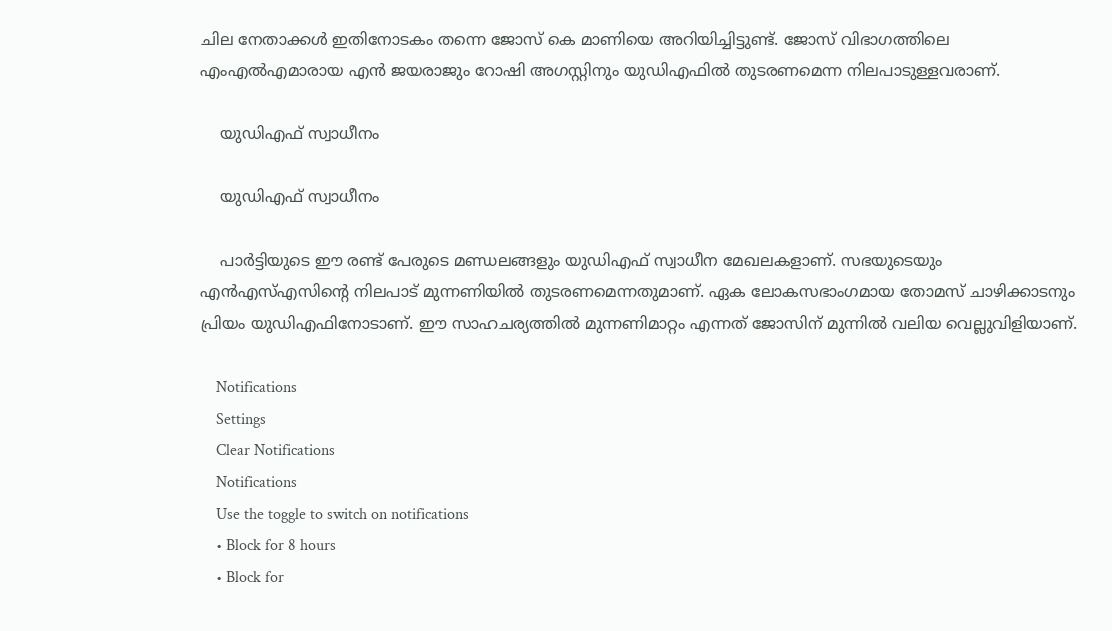ചില നേതാക്കള്‍ ഇതിനോടകം തന്നെ ജോസ് കെ മാണിയെ അറിയിച്ചിട്ടുണ്ട്. ജോസ് വിഭാഗത്തിലെ എംഎല്‍എമാരായ എന്‍ ജയരാജും റോഷി അഗസ്റ്റിനും യുഡിഎഫില്‍ തുടരണമെന്ന നിലപാടുള്ളവരാണ്.

    യുഡിഎഫ് സ്വാധീനം

    യുഡിഎഫ് സ്വാധീനം

    പാര്‍ട്ടിയുടെ ഈ രണ്ട് പേരുടെ മണ്ഡലങ്ങളും യുഡിഎഫ് സ്വാധീന മേഖലകളാണ്. സഭയുടെയും എന്‍എസ്എസിന്‍റെ നിലപാട് മുന്നണിയില്‍ തുടരണമെന്നതുമാണ്. ഏക ലോകസഭാംഗമായ തോമസ് ചാഴിക്കാടനും പ്രിയം യുഡിഎഫിനോടാണ്. ഈ സാഹചര്യത്തില്‍ മുന്നണിമാറ്റം എന്നത് ജോസിന് മുന്നില്‍ വലിയ വെല്ലുവിളിയാണ്.

    Notifications
    Settings
    Clear Notifications
    Notifications
    Use the toggle to switch on notifications
    • Block for 8 hours
    • Block for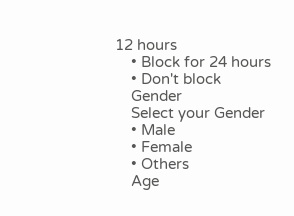12 hours
    • Block for 24 hours
    • Don't block
    Gender
    Select your Gender
    • Male
    • Female
    • Others
    Age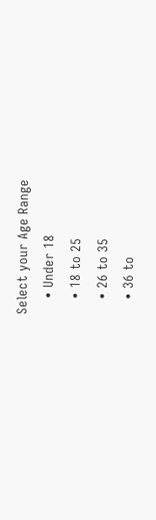Select your Age Range
    • Under 18
    • 18 to 25
    • 26 to 35
    • 36 to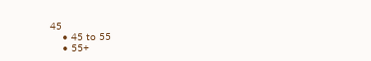45
    • 45 to 55
    • 55+